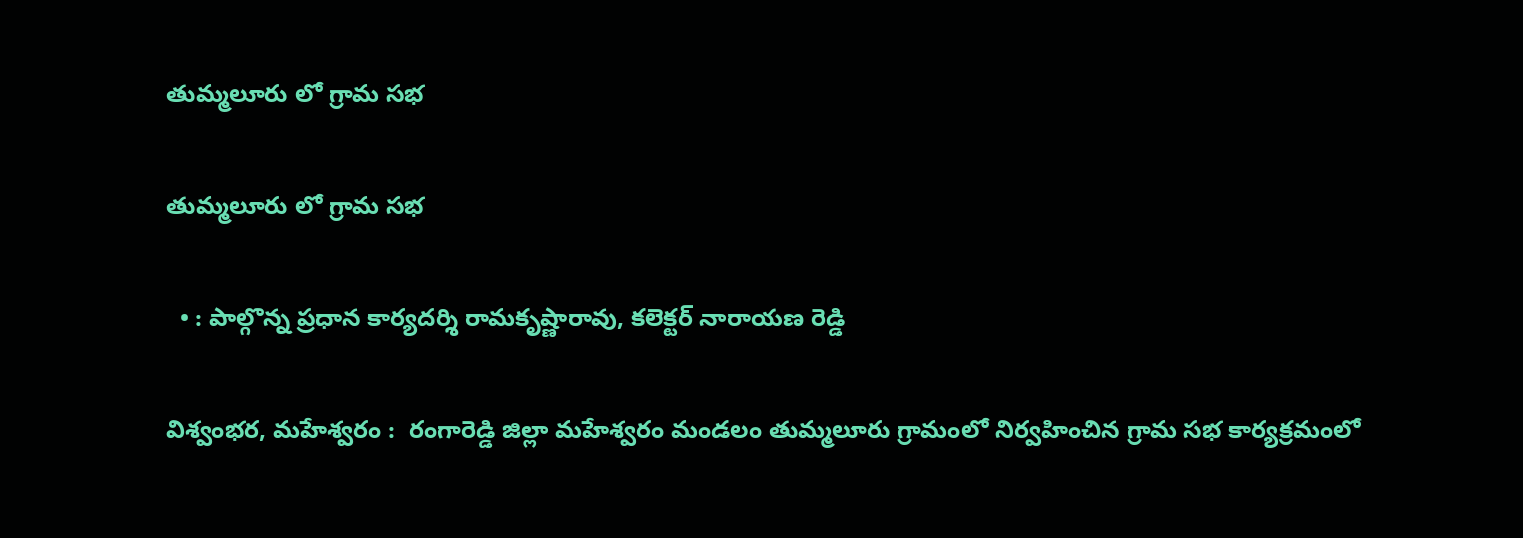తుమ్మలూరు లో గ్రామ సభ

తుమ్మలూరు లో గ్రామ సభ

  • : పాల్గొన్న ప్రధాన కార్యదర్శి రామకృష్ణారావు, కలెక్టర్ నారాయణ రెడ్డి

విశ్వంభర, మహేశ్వరం :  రంగారెడ్డి జిల్లా మహేశ్వరం మండలం తుమ్మలూరు గ్రామంలో నిర్వహించిన గ్రామ సభ కార్యక్రమంలో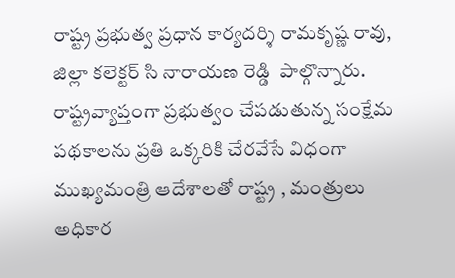రాష్ట్ర ప్రభుత్వ ప్రధాన కార్యదర్శి రామకృష్ణ రావు, జిల్లా కలెక్టర్ సి నారాయణ రెడ్డి  పాల్గొన్నారు. రాష్ట్రవ్యాప్తంగా ప్రభుత్వం చేపడుతున్న సంక్షేమ పథకాలను ప్రతి ఒక్కరికి చేరవేసే విధంగా ముఖ్యమంత్రి ఆదేశాలతో రాష్ట్ర , మంత్రులు అధికార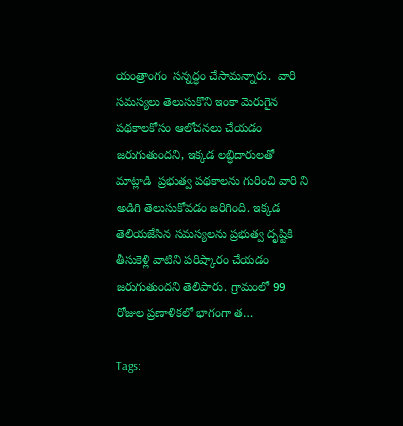యంత్రాంగం  సన్నద్ధం చేసామన్నారు.  వారి సమస్యలు తెలుసుకొని ఇంకా మెరుగైన పథకాలకోసం ఆలోచనలు చేయడం జరుగుతుందని, ఇక్కడ లబ్ధిదారులతో మాట్లాడి  ప్రభుత్వ పథకాలను గురించి వారి ని అడిగి తెలుసుకోవడం జరిగింది. ఇక్కడ తెలియజేసిన సమస్యలను ప్రభుత్వ దృష్టికి తీసుకెళ్లి వాటిని పరిష్కారం చేయడం జరుగుతుందని తెలిపారు. గ్రామంలో 99 రోజుల ప్రణాళికలో భాగంగా త…

Tags: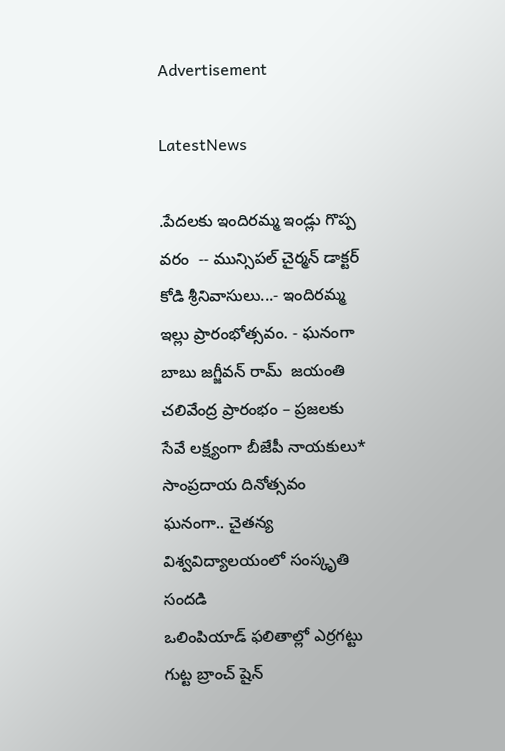Advertisement

LatestNews

.పేదలకు ఇందిరమ్మ ఇండ్లు గొప్ప వరం  -- మున్సిపల్ చైర్మన్ డాక్టర్ కోడి శ్రీనివాసులు...- ఇందిరమ్మ ఇల్లు ప్రారంభోత్సవం. - ఘనంగా బాబు జగ్జీవన్ రామ్  జయంతి
చలివేంద్ర ప్రారంభం – ప్రజలకు సేవే లక్ష్యంగా బీజేపీ నాయకులు*
సాంప్రదాయ దినోత్సవం ఘనంగా.. చైతన్య విశ్వవిద్యాలయంలో సంస్కృతి సందడి
ఒలింపియాడ్ ఫలితాల్లో ఎర్రగట్టు గుట్ట బ్రాంచ్ షైన్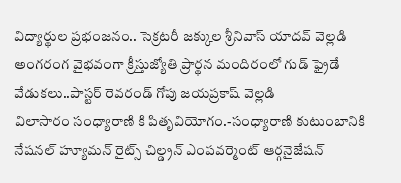విద్యార్థుల ప్రభంజనం.. సెక్రటరీ జక్కుల శ్రీనివాస్ యాదవ్ వెల్లడి
అంగరంగ వైభవంగా క్రీస్తుజ్యోతి ప్రార్థన మందిరంలో గుడ్ ఫ్రైడే వేడుకలు..పాస్టర్ రెవరండ్ గోపు జయప్రకాష్ వెల్లడి
విలాసారం సంధ్యారాణి కి పితృవియోగం.-సంధ్యారాణి కుటుంబానికి నేషనల్ హ్యూమన్ రైట్స్ చిల్డ్రన్ ఎంపవర్మెంట్ ఆర్గనైజేషన్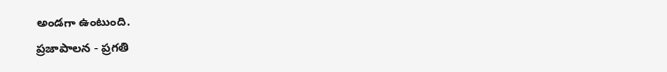అండగా ఉంటుంది.
ప్రజాపాలన - ప్రగతి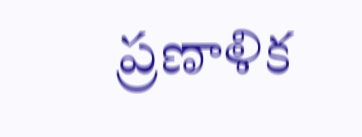ప్రణాళిక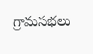గ్రామసభలు